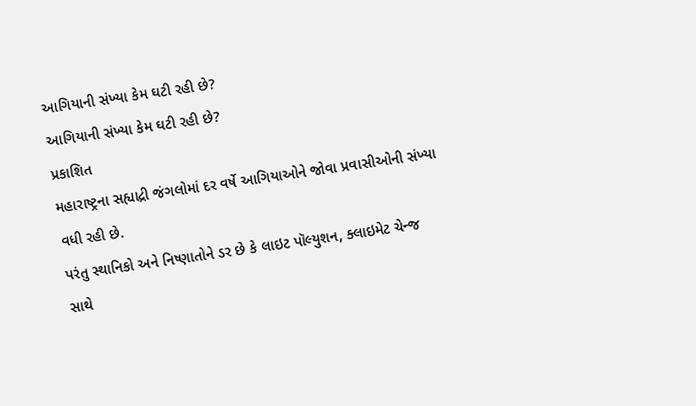આગિયાની સંખ્યા કેમ ઘટી રહી છે?
આગિયાની સંખ્યા કેમ ઘટી રહી છે?
પ્રકાશિત
મહારાષ્ટ્રના સહ્યાદ્રી જંગલોમાં દર વર્ષે આગિયાઓને જોવા પ્રવાસીઓની સંખ્યા વધી રહી છે.
પરંતુ સ્થાનિકો અને નિષ્ણાતોને ડર છે કે લાઇટ પૉલ્યુશન, ક્લાઇમેટ ચેન્જ સાથે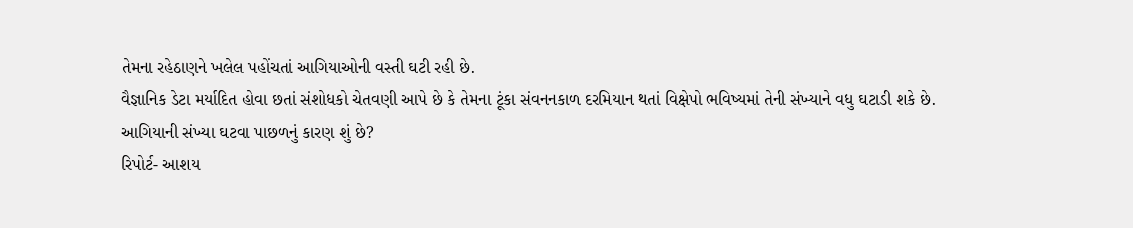તેમના રહેઠાણને ખલેલ પહોંચતાં આગિયાઓની વસ્તી ઘટી રહી છે.
વૈજ્ઞાનિક ડેટા મર્યાદિત હોવા છતાં સંશોધકો ચેતવણી આપે છે કે તેમના ટૂંકા સંવનનકાળ દરમિયાન થતાં વિક્ષેપો ભવિષ્યમાં તેની સંખ્યાને વધુ ઘટાડી શકે છે.
આગિયાની સંખ્યા ઘટવા પાછળનું કારણ શું છે?
રિપોર્ટ- આશય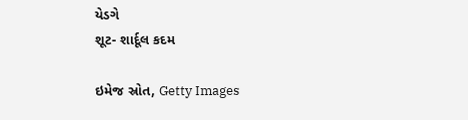યેડગે
શૂટ- શાર્દૂલ કદમ

ઇમેજ સ્રોત, Getty Images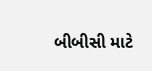બીબીસી માટે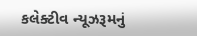કલેક્ટીવ ન્યૂઝરૂમનું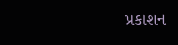પ્રકાશન